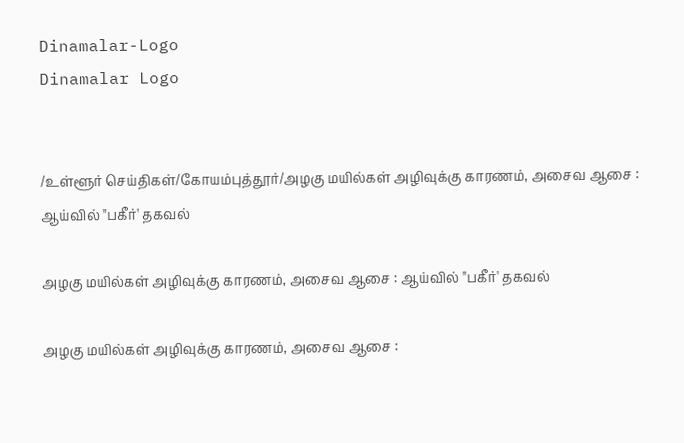Dinamalar-Logo
Dinamalar Logo


/உள்ளூர் செய்திகள்/கோயம்புத்தூர்/அழகு மயில்கள் அழிவுக்கு காரணம், அசைவ ஆசை : ஆய்வில் "பகீர்' தகவல்

அழகு மயில்கள் அழிவுக்கு காரணம், அசைவ ஆசை : ஆய்வில் "பகீர்' தகவல்

அழகு மயில்கள் அழிவுக்கு காரணம், அசைவ ஆசை :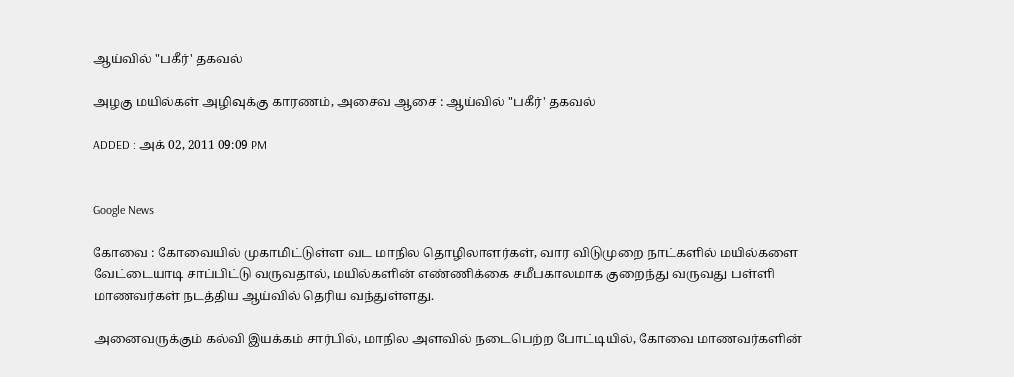ஆய்வில் "பகீர்' தகவல்

அழகு மயில்கள் அழிவுக்கு காரணம், அசைவ ஆசை : ஆய்வில் "பகீர்' தகவல்

ADDED : அக் 02, 2011 09:09 PM


Google News

கோவை : கோவையில் முகாமிட்டுள்ள வட மாநில தொழிலாளர்கள், வார விடுமுறை நாட்களில் மயில்களை வேட்டையாடி சாப்பிட்டு வருவதால், மயில்களின் எண்ணிக்கை சமீபகாலமாக குறைந்து வருவது பள்ளி மாணவர்கள் நடத்திய ஆய்வில் தெரிய வந்துள்ளது.

அனைவருக்கும் கல்வி இயக்கம் சார்பில், மாநில அளவில் நடைபெற்ற போட்டியில், கோவை மாணவர்களின்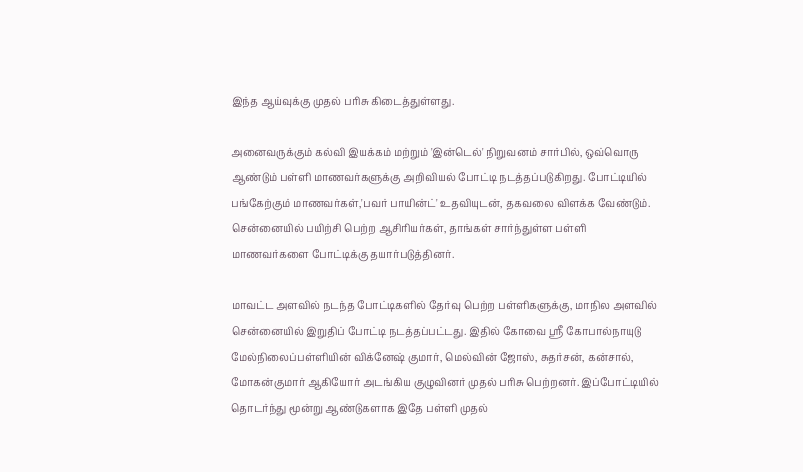இந்த ஆய்வுக்கு முதல் பரிசு கிடைத்துள்ளது.

அனைவருக்கும் கல்வி இயக்கம் மற்றும் 'இன்டெல்' நிறுவனம் சார்பில், ஒவ்வொரு ஆண்டும் பள்ளி மாணவர்களுக்கு அறிவியல் போட்டி நடத்தப்படுகிறது. போட்டியில் பங்கேற்கும் மாணவர்கள்,'பவர் பாயின்ட்' உதவியுடன், தகவலை விளக்க வேண்டும். சென்னையில் பயிற்சி பெற்ற ஆசிரியர்கள், தாங்கள் சார்ந்துள்ள பள்ளி மாணவர்களை போட்டிக்கு தயார்படுத்தினர்.

மாவட்ட அளவில் நடந்த போட்டிகளில் தேர்வு பெற்ற பள்ளிகளுக்கு, மாநில அளவில் சென்னையில் இறுதிப் போட்டி நடத்தப்பட்டது. இதில் கோவை ஸ்ரீ கோபால்நாயுடு மேல்நிலைப்பள்ளியின் விக்னேஷ் குமார், மெல்வின் ஜோஸ், சுதர்சன், கன்சால், மோகன்குமார் ஆகியோர் அடங்கிய குழுவினர் முதல் பரிசு பெற்றனர். இப்போட்டியில் தொடர்ந்து மூன்று ஆண்டுகளாக இதே பள்ளி முதல்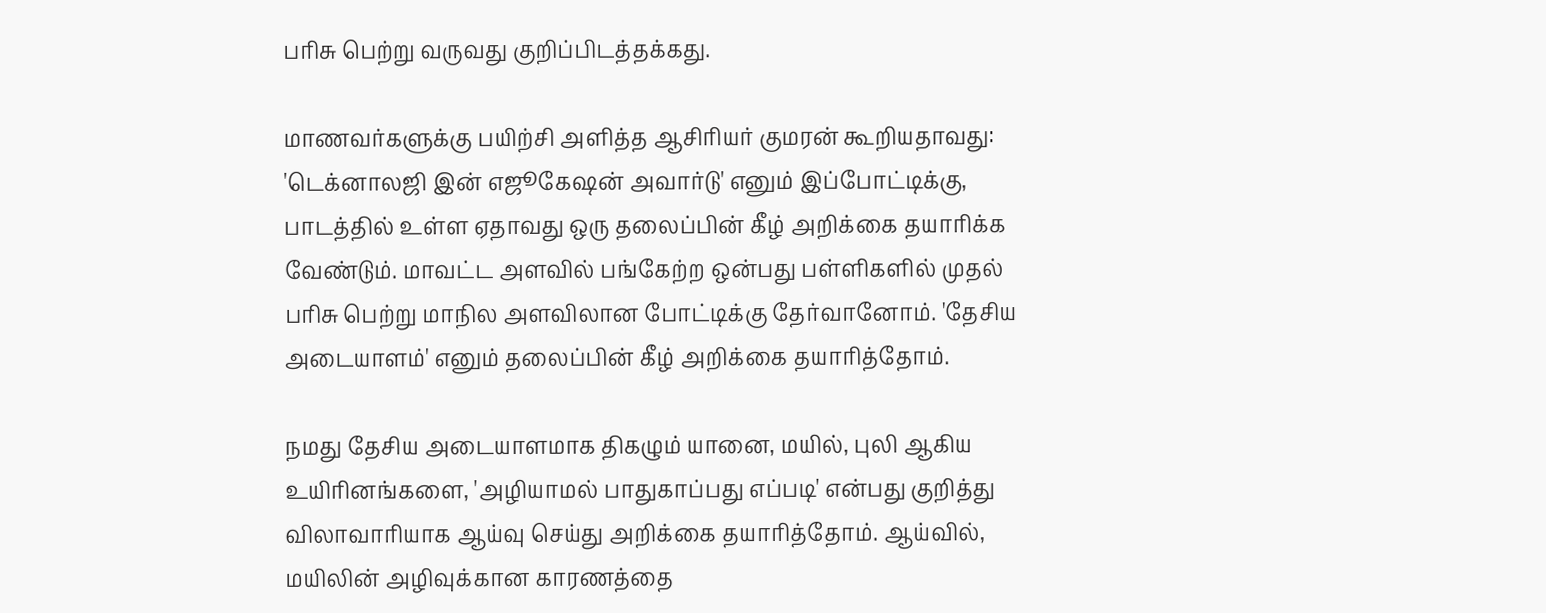பரிசு பெற்று வருவது குறிப்பிடத்தக்கது.

மாணவர்களுக்கு பயிற்சி அளித்த ஆசிரியர் குமரன் கூறியதாவது: 'டெக்னாலஜி இன் எஜூகேஷன் அவார்டு' எனும் இப்போட்டிக்கு, பாடத்தில் உள்ள ஏதாவது ஒரு தலைப்பின் கீழ் அறிக்கை தயாரிக்க வேண்டும். மாவட்ட அளவில் பங்கேற்ற ஒன்பது பள்ளிகளில் முதல் பரிசு பெற்று மாநில அளவிலான போட்டிக்கு தேர்வானோம். 'தேசிய அடையாளம்' எனும் தலைப்பின் கீழ் அறிக்கை தயாரித்தோம்.

நமது தேசிய அடையாளமாக திகழும் யானை, மயில், புலி ஆகிய உயிரினங்களை, 'அழியாமல் பாதுகாப்பது எப்படி' என்பது குறித்து விலாவாரியாக ஆய்வு செய்து அறிக்கை தயாரித்தோம். ஆய்வில், மயிலின் அழிவுக்கான காரணத்தை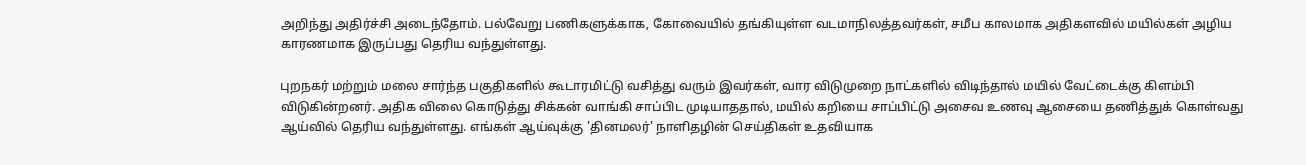அறிந்து அதிர்ச்சி அடைந்தோம். பல்வேறு பணிகளுக்காக, கோவையில் தங்கியுள்ள வடமாநிலத்தவர்கள், சமீப காலமாக அதிகளவில் மயில்கள் அழிய காரணமாக இருப்பது தெரிய வந்துள்ளது.

புறநகர் மற்றும் மலை சார்ந்த பகுதிகளில் கூடாரமிட்டு வசித்து வரும் இவர்கள், வார விடுமுறை நாட்களில் விடிந்தால் மயில் வேட்டைக்கு கிளம்பி விடுகின்றனர். அதிக விலை கொடுத்து சிக்கன் வாங்கி சாப்பிட முடியாததால், மயில் கறியை சாப்பிட்டு அசைவ உணவு ஆசையை தணித்துக் கொள்வது ஆய்வில் தெரிய வந்துள்ளது. எங்கள் ஆய்வுக்கு 'தினமலர்' நாளிதழின் செய்திகள் உதவியாக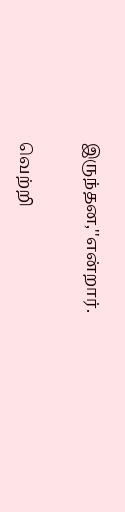இருந்தன,''என்றார்.

வெற்றி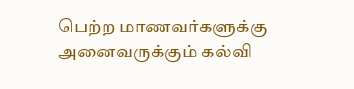பெற்ற மாணவர்களுக்கு அனைவருக்கும் கல்வி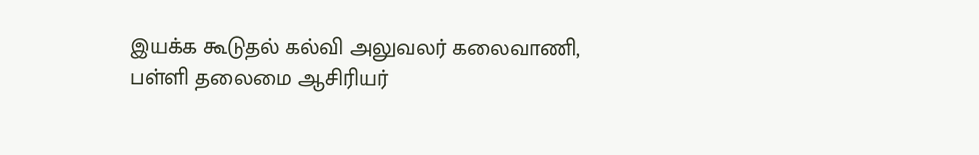இயக்க கூடுதல் கல்வி அலுவலர் கலைவாணி, பள்ளி தலைமை ஆசிரியர்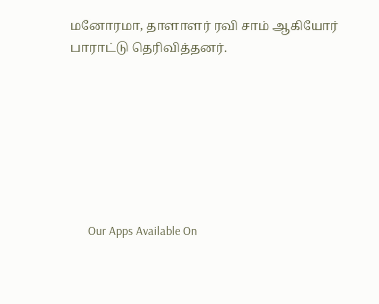மனோரமா, தாளாளர் ரவி சாம் ஆகியோர் பாராட்டு தெரிவித்தனர்.







      Our Apps Available On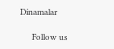Dinamalar

      Follow us